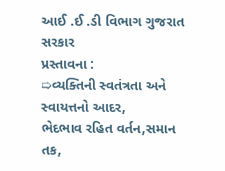આઈ .ઈ .ડી વિભાગ ગુજરાત સરકાર
પ્રસ્તાવના :
➯વ્યક્તિની સ્વતંત્રતા અને સ્વાયત્તનો આદર,
ભેદભાવ રહિત વર્તન,સમાન તક,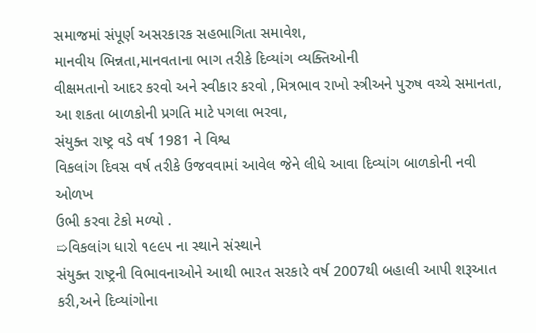સમાજમાં સંપૂર્ણ અસરકારક સહભાગિતા સમાવેશ,
માનવીય ભિન્નતા,માનવતાના ભાગ તરીકે દિવ્યાંગ વ્યક્તિઓની
વીક્ષમતાનો આદર કરવો અને સ્વીકાર કરવો ,મિત્રભાવ રાખો સ્ત્રીઅને પુરુષ વચ્ચે સમાનતા,
આ શકતા બાળકોની પ્રગતિ માટે પગલા ભરવા,
સંયુક્ત રાષ્ટ્ર વડે વર્ષ 1981 ને વિશ્વ
વિકલાંગ દિવસ વર્ષ તરીકે ઉજવવામાં આવેલ જેને લીધે આવા દિવ્યાંગ બાળકોની નવી ઓળખ
ઉભી કરવા ટેકો મળ્યો .
➯વિકલાંગ ધારો ૧૯૯૫ ના સ્થાને સંસ્થાને
સંયુક્ત રાષ્ટ્રની વિભાવનાઓને આથી ભારત સરકારે વર્ષ 2007થી બહાલી આપી શરૂઆત કરી,અને દિવ્યાંગોના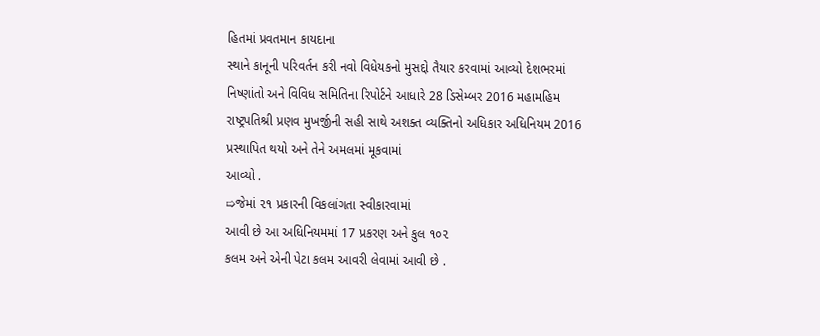હિતમાં પ્રવતમાન કાયદાના
સ્થાને કાનૂની પરિવર્તન કરી નવો વિધેયકનો મુસદ્દો તૈયાર કરવામાં આવ્યો દેશભરમાં
નિષ્ણાંતો અને વિવિધ સમિતિના રિપોર્ટને આધારે 28 ડિસેમ્બર 2016 મહામહિમ
રાષ્ટ્રપતિશ્રી પ્રણવ મુખર્જીની સહી સાથે અશક્ત વ્યક્તિનો અધિકાર અધિનિયમ 2016
પ્રસ્થાપિત થયો અને તેને અમલમાં મૂકવામાં
આવ્યો .
➯જેમાં ૨૧ પ્રકારની વિકલાંગતા સ્વીકારવામાં
આવી છે આ અધિનિયમમાં 17 પ્રકરણ અને કુલ ૧૦૨
કલમ અને એની પેટા કલમ આવરી લેવામાં આવી છે .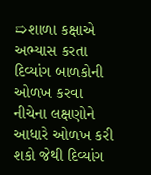➯શાળા કક્ષાએ અભ્યાસ કરતા દિવ્યાંગ બાળકોની
ઓળખ કરવા નીચેના લક્ષણોને આધારે ઓળખ કરી શકો જેથી દિવ્યાંગ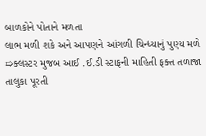બાળકોને પોતાને મળતા
લાભ મળી શકે અને આપણને આંગળી ચિન્ધ્યાનું પુણ્ય મળે
➯ક્લસ્ટર મુજબ આઈ .ઈ.ડી સ્ટાફની માહિતી ફક્ત તળાજા તાલુકા પૂરતી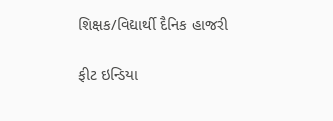શિક્ષક/વિદ્યાર્થી દૈનિક હાજરી

ફીટ ઇન્ડિયા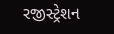રજીસ્ટ્રેશન